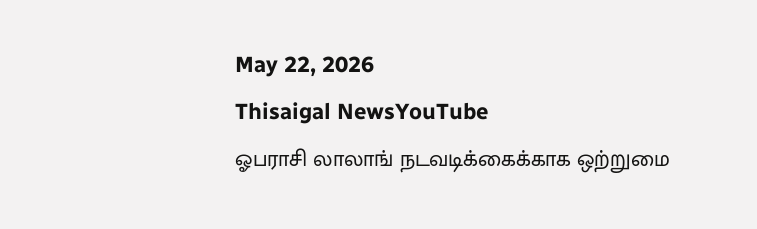May 22, 2026
Thisaigal NewsYouTube
ஓபராசி லாலாங் நடவடிக்கைக்காக ஒற்றுமை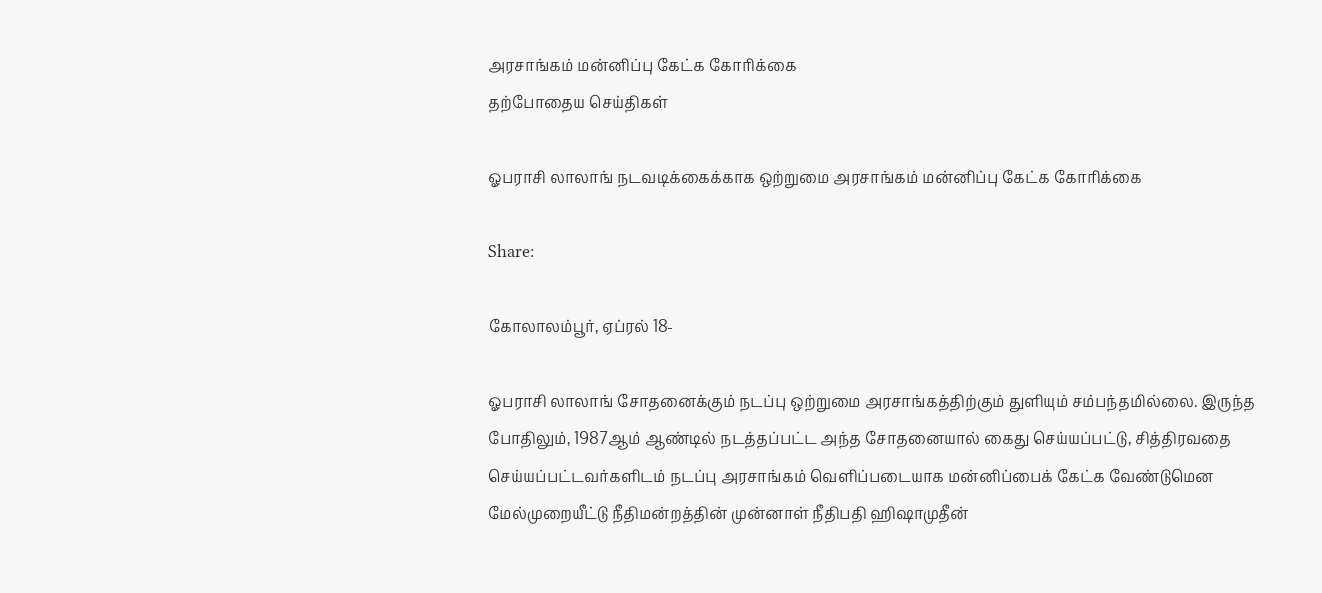அரசாங்கம் மன்னிப்பு கேட்க கோரிக்கை
தற்போதைய செய்திகள்

ஓபராசி லாலாங் நடவடிக்கைக்காக ஒற்றுமை அரசாங்கம் மன்னிப்பு கேட்க கோரிக்கை

Share:

கோலாலம்பூர், ஏப்ரல் 18-

ஓபராசி லாலாங் சோதனைக்கும் நடப்பு ஒற்றுமை அரசாங்கத்திற்கும் துளியும் சம்பந்தமில்லை. இருந்த போதிலும், 1987ஆம் ஆண்டில் நடத்தப்பட்ட அந்த சோதனையால் கைது செய்யப்பட்டு, சித்திரவதை செய்யப்பட்டவர்களிடம் நடப்பு அரசாங்கம் வெளிப்படையாக மன்னிப்பைக் கேட்க வேண்டுமென மேல்முறையீட்டு நீதிமன்றத்தின் முன்னாள் நீதிபதி ஹிஷாமுதீன்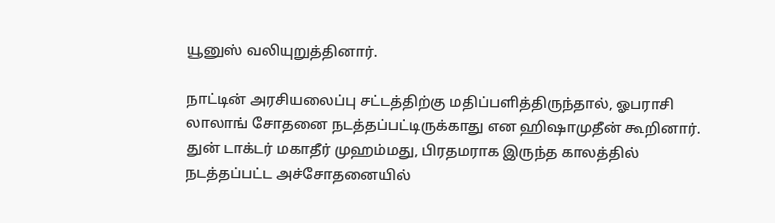யூனுஸ் வலியுறுத்தினார்.

நாட்டின் அரசியலைப்பு சட்டத்திற்கு மதிப்பளித்திருந்தால், ஓபராசி லாலாங் சோதனை நடத்தப்பட்டிருக்காது என ஹிஷாமுதீன் கூறினார். துன் டாக்டர் மகாதீர் முஹம்மது, பிரதமராக இருந்த காலத்தில் நடத்தப்பட்ட அச்சோதனையில்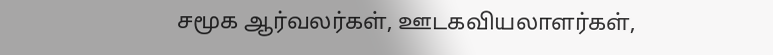சமூக ஆர்வலர்கள், ஊடகவியலாளர்கள்,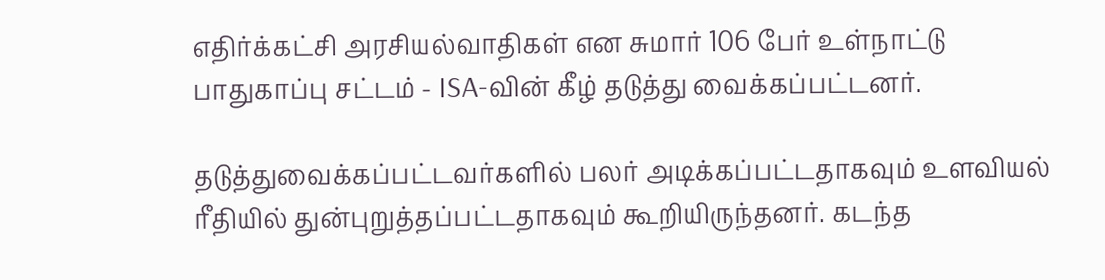எதிர்க்கட்சி அரசியல்வாதிகள் என சுமார் 106 பேர் உள்நாட்டு பாதுகாப்பு சட்டம் - ISA-வின் கீழ் தடுத்து வைக்கப்பட்டனர்.

தடுத்துவைக்கப்பட்டவர்களில் பலர் அடிக்கப்பட்டதாகவும் உளவியல் ரீதியில் துன்புறுத்தப்பட்டதாகவும் கூறியிருந்தனர். கடந்த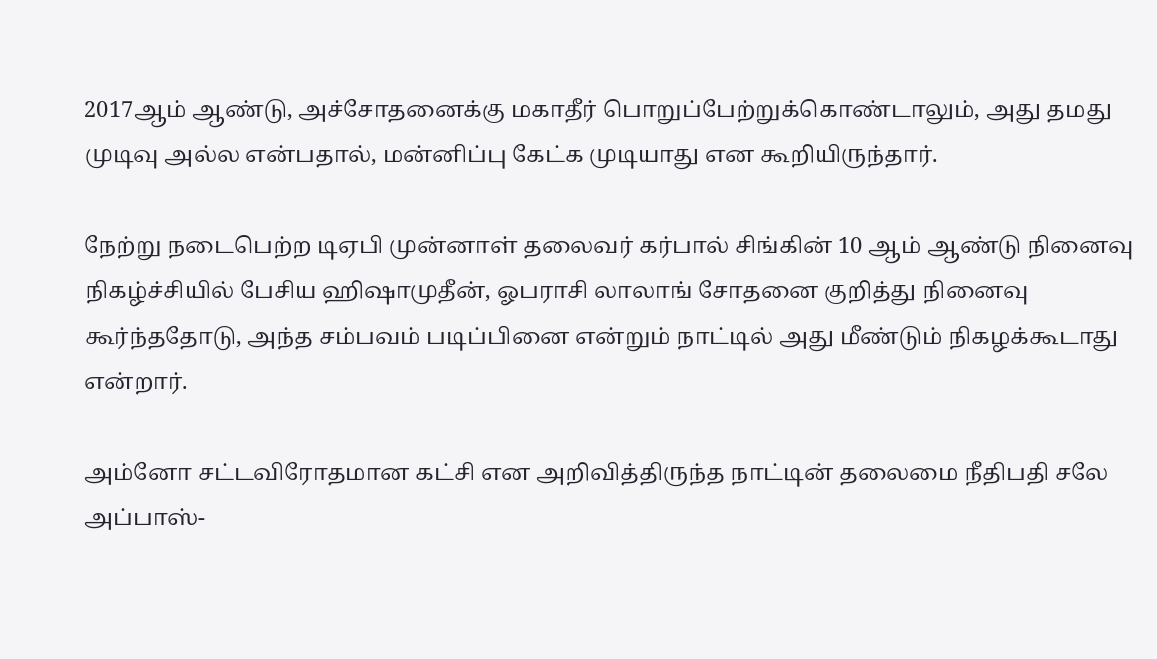2017ஆம் ஆண்டு, அச்சோதனைக்கு மகாதீர் பொறுப்பேற்றுக்கொண்டாலும், அது தமது முடிவு அல்ல என்பதால், மன்னிப்பு கேட்க முடியாது என கூறியிருந்தார்.

நேற்று நடைபெற்ற டிஏபி முன்னாள் தலைவர் கர்பால் சிங்கின் 10 ஆம் ஆண்டு நினைவு நிகழ்ச்சியில் பேசிய ஹிஷாமுதீன், ஓபராசி லாலாங் சோதனை குறித்து நினைவு கூர்ந்ததோடு, அந்த சம்பவம் படிப்பினை என்றும் நாட்டில் அது மீண்டும் நிகழக்கூடாது என்றார்.

அம்னோ சட்டவிரோதமான கட்சி என அறிவித்திருந்த நாட்டின் தலைமை நீதிபதி சலே அப்பாஸ்-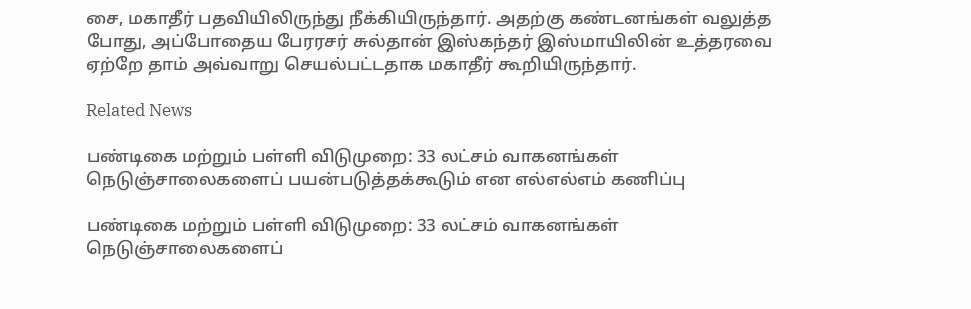சை, மகாதீர் பதவியிலிருந்து நீக்கியிருந்தார். அதற்கு கண்டனங்கள் வலுத்த போது, அப்போதைய பேரரசர் சுல்தான் இஸ்கந்தர் இஸ்மாயிலின் உத்தரவை ஏற்றே தாம் அவ்வாறு செயல்பட்டதாக மகாதீர் கூறியிருந்தார்.

Related News

பண்டிகை மற்றும் பள்ளி விடுமுறை: 33 லட்சம் வாகனங்கள் நெடுஞ்சாலைகளைப் பயன்படுத்தக்கூடும் என எல்எல்எம் கணிப்பு

பண்டிகை மற்றும் பள்ளி விடுமுறை: 33 லட்சம் வாகனங்கள் நெடுஞ்சாலைகளைப்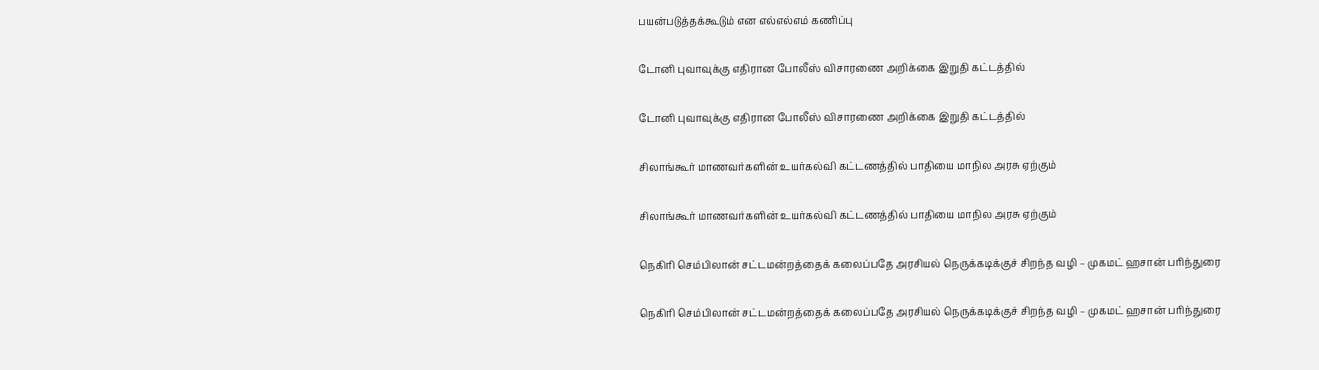பயன்படுத்தக்கூடும் என எல்எல்எம் கணிப்பு

டோனி புவாவுக்கு எதிரான போலீஸ் விசாரணை அறிக்கை இறுதி கட்டத்தில்

டோனி புவாவுக்கு எதிரான போலீஸ் விசாரணை அறிக்கை இறுதி கட்டத்தில்

சிலாங்கூர் மாணவர்களின் உயர்கல்வி கட்டணத்தில் பாதியை மாநில அரசு ஏற்கும்

சிலாங்கூர் மாணவர்களின் உயர்கல்வி கட்டணத்தில் பாதியை மாநில அரசு ஏற்கும்

நெகிரி செம்பிலான் சட்டமன்றத்தைக் கலைப்பதே அரசியல் நெருக்கடிக்குச் சிறந்த வழி – முகமட் ஹசான் பரிந்துரை

நெகிரி செம்பிலான் சட்டமன்றத்தைக் கலைப்பதே அரசியல் நெருக்கடிக்குச் சிறந்த வழி – முகமட் ஹசான் பரிந்துரை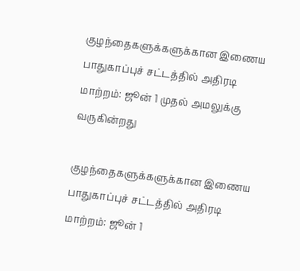குழந்தைகளுக்களுக்கான இணைய பாதுகாப்புச் சட்டத்தில் அதிரடி மாற்றம்: ஜூன் 1 முதல் அமலுக்கு வருகின்றது

குழந்தைகளுக்களுக்கான இணைய பாதுகாப்புச் சட்டத்தில் அதிரடி மாற்றம்: ஜூன் 1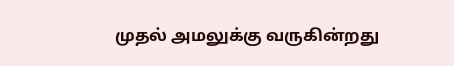முதல் அமலுக்கு வருகின்றது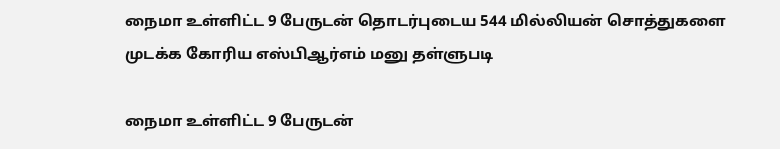நைமா உள்ளிட்ட 9 பேருடன் தொடர்புடைய 544 மில்லியன் சொத்துகளை முடக்க கோரிய எஸ்பிஆர்எம் மனு தள்ளுபடி

நைமா உள்ளிட்ட 9 பேருடன்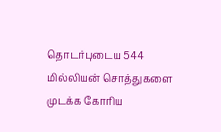தொடர்புடைய 544 மில்லியன் சொத்துகளை முடக்க கோரிய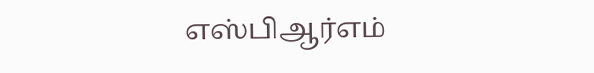எஸ்பிஆர்எம்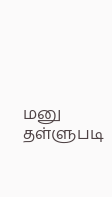மனு தள்ளுபடி